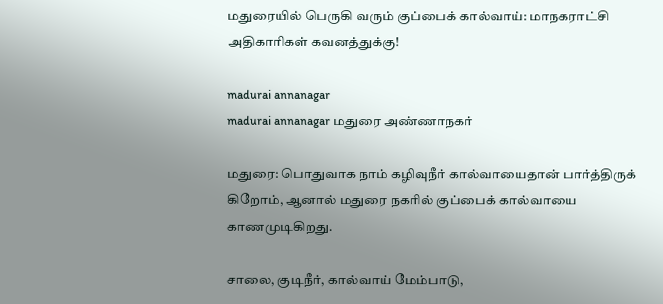மதுரையில் பெருகி வரும் குப்பைக் கால்வாய்: மாநகராட்சி அதிகாரிகள் கவனத்துக்கு!

madurai annanagar
madurai annanagar மதுரை அண்ணாநகர்

மதுரை: பொதுவாக நாம் கழிவுநீர் கால்வாயைதான் பார்த்திருக் கிறோம், ஆனால் மதுரை நகரில் குப்பைக் கால்வாயை காணமுடிகிறது.

சாலை, குடிநீர், கால்வாய் மேம்பாடு,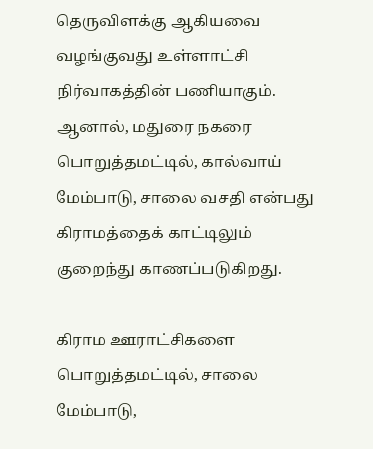தெருவிளக்கு ஆகியவை வழங்குவது உள்ளாட்சி நிர்வாகத்தின் பணியாகும். ஆனால், மதுரை நகரை பொறுத்தமட்டில், கால்வாய் மேம்பாடு, சாலை வசதி என்பது கிராமத்தைக் காட்டிலும் குறைந்து காணப்படுகிறது.

கிராம ஊராட்சிகளை பொறுத்தமட்டில், சாலை மேம்பாடு,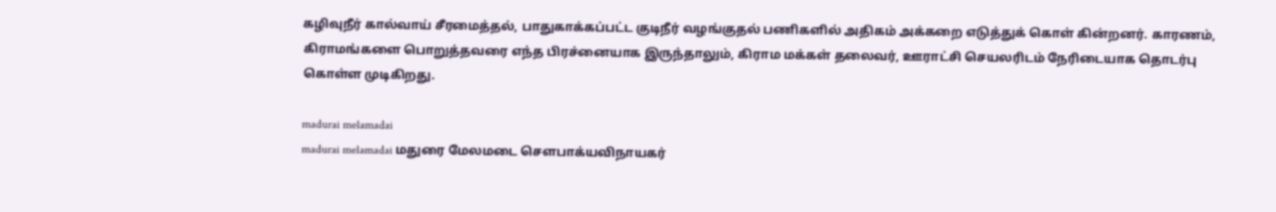கழிவுநீர் கால்வாய் சீரமைத்தல், பாதுகாக்கப்பட்ட குடிநீர் வழங்குதல் பணிகளில் அதிகம் அக்கறை எடுத்துக் கொள் கின்றனர். காரணம், கிராமங்களை பொறுத்தவரை எந்த பிரச்னையாக இருந்தாலும், கிராம மக்கள் தலைவர், ஊராட்சி செயலரிடம் நேரிடையாக தொடர்பு கொள்ள முடிகிறது.

madurai melamadai
madurai melamadai மதுரை மேலமடை சௌபாக்யவிநாயகர்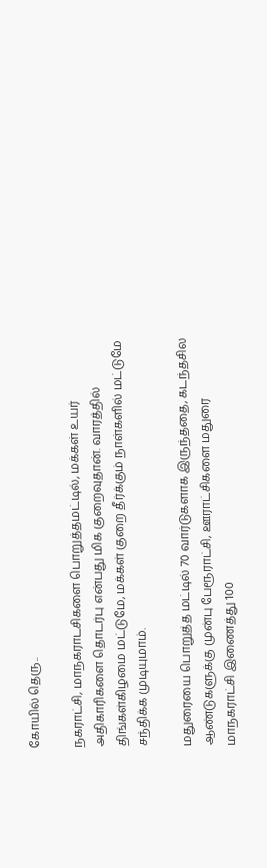கோயில் தெரு..

நகராட்சி, மாநகராடசிகளை பொறுத்தமட்டில், மக்கள் உயர் அதிகாரிகளை தொடர்பு என்பது மிக குறைவுதான். வாரத்தில் திங்கள்கிழமை மட்டுமே, மக்கள் குறை தீர்க்கும் நாள்களில் மட்டுமே சந்திக்க முடியுமாம்.

மதுரையை பொறுத்த மட்டில் 70 வார்டுகளாக இருந்ததை, கடந்தசில ஆண்டுகளுக்கு முன்பு பேரூராட்சி, ஊராட்சிகளை மதுரை மாநகராட்சி இணைத்து 100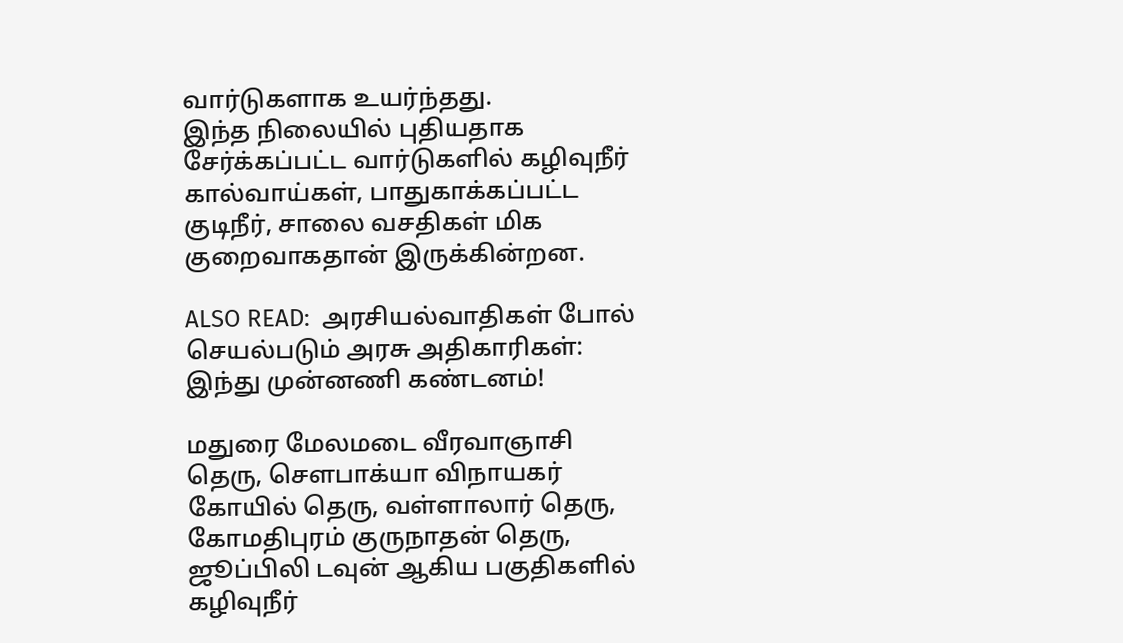வார்டுகளாக உயர்ந்தது.
இந்த நிலையில் புதியதாக சேர்க்கப்பட்ட வார்டுகளில் கழிவுநீர் கால்வாய்கள், பாதுகாக்கப்பட்ட குடிநீர், சாலை வசதிகள் மிக குறைவாகதான் இருக்கின்றன.

ALSO READ:  அரசியல்வாதிகள் போல் செயல்படும் அரசு அதிகாரிகள்: இந்து முன்னணி கண்டனம்!

மதுரை மேலமடை வீரவாஞாசி தெரு, சௌபாக்யா விநாயகர் கோயில் தெரு, வள்ளாலார் தெரு, கோமதிபுரம் குருநாதன் தெரு, ஜூப்பிலி டவுன் ஆகிய பகுதிகளில் கழிவுநீர்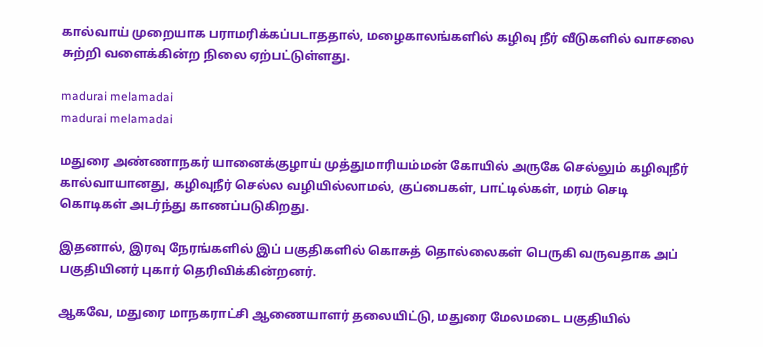கால்வாய் முறையாக பராமரிக்கப்படாததால், மழைகாலங்களில் கழிவு நீர் வீடுகளில் வாசலை சுற்றி வளைக்கின்ற நிலை ஏற்பட்டுள்ளது.

madurai melamadai
madurai melamadai

மதுரை அண்ணாநகர் யானைக்குழாய் முத்துமாரியம்மன் கோயில் அருகே செல்லும் கழிவுநீர் கால்வாயானது, கழிவுநீர் செல்ல வழியில்லாமல், குப்பைகள், பாட்டில்கள், மரம் செடி கொடிகள் அடர்ந்து காணப்படுகிறது.

இதனால், இரவு நேரங்களில் இப் பகுதிகளில் கொசுத் தொல்லைகள் பெருகி வருவதாக அப் பகுதியினர் புகார் தெரிவிக்கின்றனர்.

ஆகவே, மதுரை மாநகராட்சி ஆணையாளர் தலையிட்டு, மதுரை மேலமடை பகுதியில்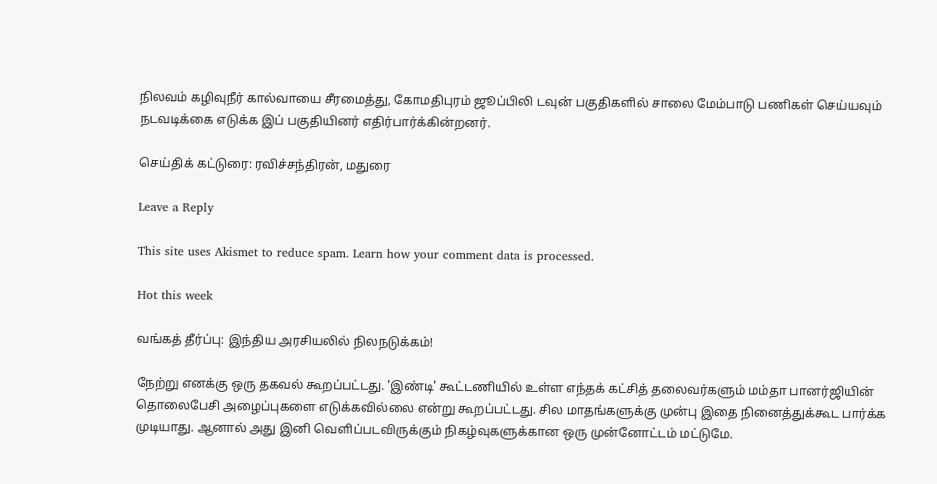நிலவம் கழிவுநீர் கால்வாயை சீரமைத்து, கோமதிபுரம் ஜூப்பிலி டவுன் பகுதிகளில் சாலை மேம்பாடு பணிகள் செய்யவும் நடவடிக்கை எடுக்க இப் பகுதியினர் எதிர்பார்க்கின்றனர்.

செய்திக் கட்டுரை: ரவிச்சந்திரன், மதுரை

Leave a Reply

This site uses Akismet to reduce spam. Learn how your comment data is processed.

Hot this week

வங்கத் தீர்ப்பு: இந்திய அரசியலில் நிலநடுக்கம்!

நேற்று எனக்கு ஒரு தகவல் கூறப்பட்டது. 'இண்டி' கூட்டணியில் உள்ள எந்தக் கட்சித் தலைவர்களும் மம்தா பானர்ஜியின் தொலைபேசி அழைப்புகளை எடுக்கவில்லை என்று கூறப்பட்டது. சில மாதங்களுக்கு முன்பு இதை நினைத்துக்கூட பார்க்க முடியாது. ஆனால் அது இனி வெளிப்படவிருக்கும் நிகழ்வுகளுக்கான ஒரு முன்னோட்டம் மட்டுமே.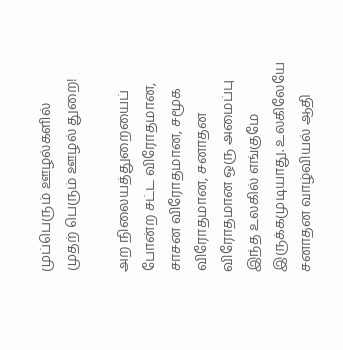முப்பெரும் ஊழல்களில் முதற் பெரும் ஊழல் துறை!

அற நிலையத்துறையைப் போன்ற சட்ட விரோதமான, சாசன விரோதமான, சமூக விரோதமான, சனாதன விரோதமான ஒரு அமைப்பு இந்த உலகில் எங்குமே இருக்கமுடியாது. உலகிலேயே சனாதன வாழ்வியல் ஆதி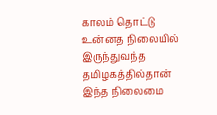காலம் தொட்டு உன்னத நிலையில் இருந்துவந்த தமிழகத்தில்தான் இந்த நிலைமை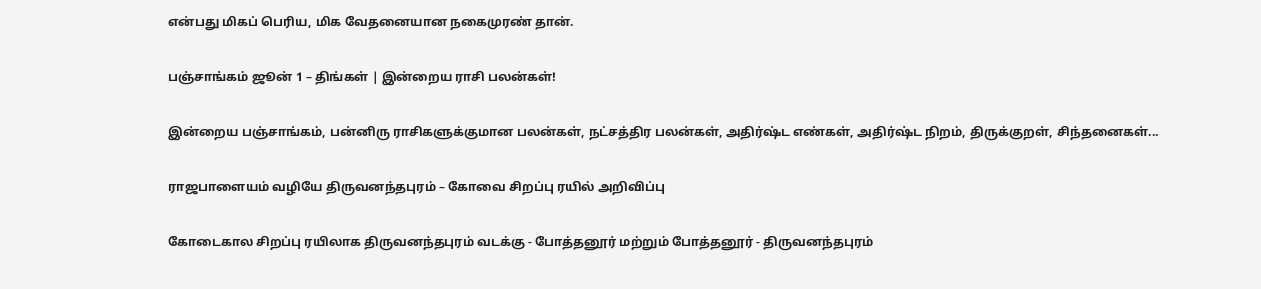என்பது மிகப் பெரிய, மிக வேதனையான நகைமுரண் தான்.

பஞ்சாங்கம் ஜூன் 1 – திங்கள் | இன்றைய ராசி பலன்கள்!

இன்றைய பஞ்சாங்கம், பன்னிரு ராசிகளுக்குமான பலன்கள், நட்சத்திர பலன்கள், அதிர்ஷ்ட எண்கள், அதிர்ஷ்ட நிறம், திருக்குறள், சிந்தனைகள்...

ராஜபாளையம் வழியே திருவனந்தபுரம் – கோவை சிறப்பு ரயில் அறிவிப்பு

கோடைகால சிறப்பு ரயிலாக திருவனந்தபுரம் வடக்கு - போத்தனூர் மற்றும் போத்தனூர் - திருவனந்தபுரம்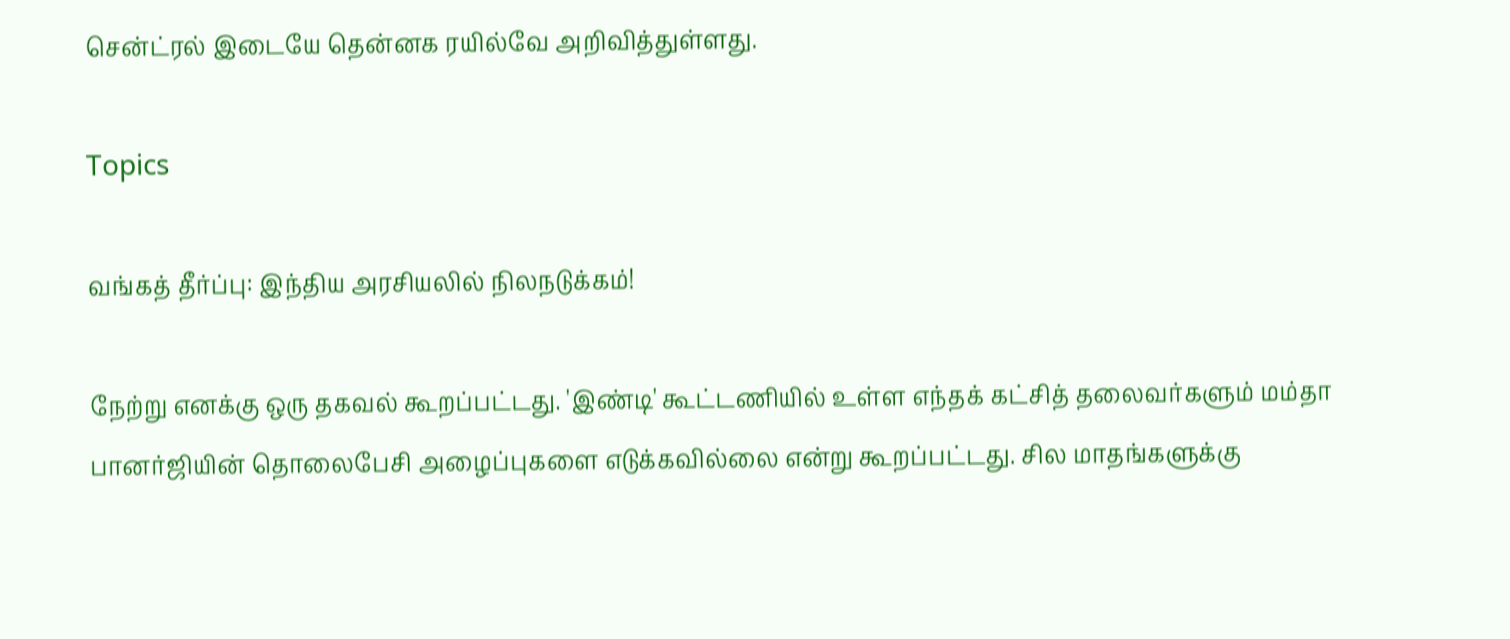சென்ட்ரல் இடையே தென்னக ரயில்வே அறிவித்துள்ளது.

Topics

வங்கத் தீர்ப்பு: இந்திய அரசியலில் நிலநடுக்கம்!

நேற்று எனக்கு ஒரு தகவல் கூறப்பட்டது. 'இண்டி' கூட்டணியில் உள்ள எந்தக் கட்சித் தலைவர்களும் மம்தா பானர்ஜியின் தொலைபேசி அழைப்புகளை எடுக்கவில்லை என்று கூறப்பட்டது. சில மாதங்களுக்கு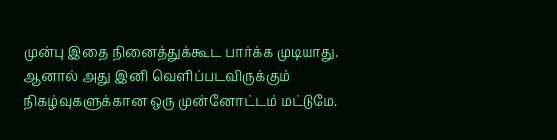முன்பு இதை நினைத்துக்கூட பார்க்க முடியாது. ஆனால் அது இனி வெளிப்படவிருக்கும் நிகழ்வுகளுக்கான ஒரு முன்னோட்டம் மட்டுமே.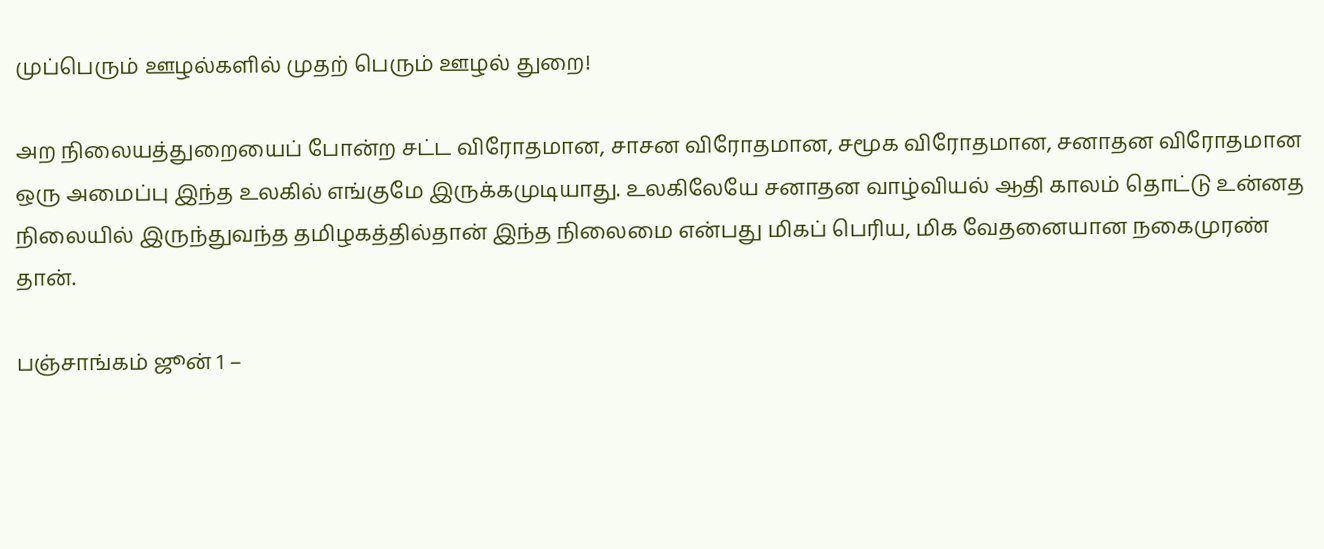முப்பெரும் ஊழல்களில் முதற் பெரும் ஊழல் துறை!

அற நிலையத்துறையைப் போன்ற சட்ட விரோதமான, சாசன விரோதமான, சமூக விரோதமான, சனாதன விரோதமான ஒரு அமைப்பு இந்த உலகில் எங்குமே இருக்கமுடியாது. உலகிலேயே சனாதன வாழ்வியல் ஆதி காலம் தொட்டு உன்னத நிலையில் இருந்துவந்த தமிழகத்தில்தான் இந்த நிலைமை என்பது மிகப் பெரிய, மிக வேதனையான நகைமுரண் தான்.

பஞ்சாங்கம் ஜூன் 1 –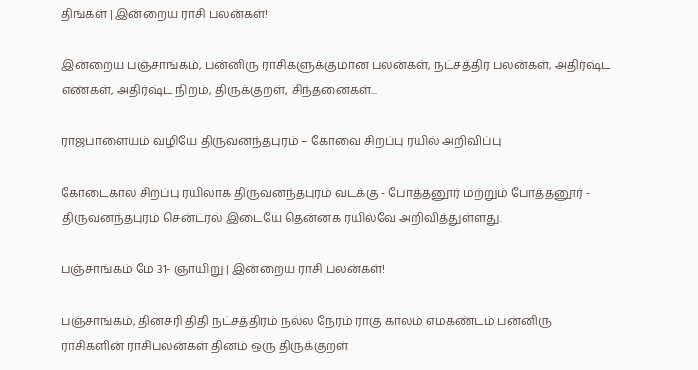திங்கள் | இன்றைய ராசி பலன்கள்!

இன்றைய பஞ்சாங்கம், பன்னிரு ராசிகளுக்குமான பலன்கள், நட்சத்திர பலன்கள், அதிர்ஷ்ட எண்கள், அதிர்ஷ்ட நிறம், திருக்குறள், சிந்தனைகள்...

ராஜபாளையம் வழியே திருவனந்தபுரம் – கோவை சிறப்பு ரயில் அறிவிப்பு

கோடைகால சிறப்பு ரயிலாக திருவனந்தபுரம் வடக்கு - போத்தனூர் மற்றும் போத்தனூர் - திருவனந்தபுரம் சென்ட்ரல் இடையே தென்னக ரயில்வே அறிவித்துள்ளது.

பஞ்சாங்கம் மே 31- ஞாயிறு | இன்றைய ராசி பலன்கள்!

பஞ்சாங்கம், தினசரி திதி நட்சத்திரம் நல்ல நேரம் ராகு காலம் எமகண்டம் பன்னிரு ராசிகளின் ராசிபலன்கள் தினம் ஒரு திருக்குறள்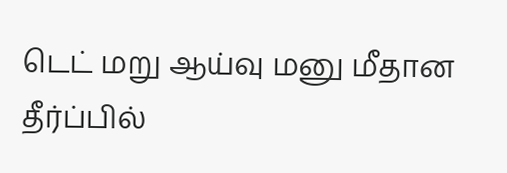டெட் மறு ஆய்வு மனு மீதான தீர்ப்பில்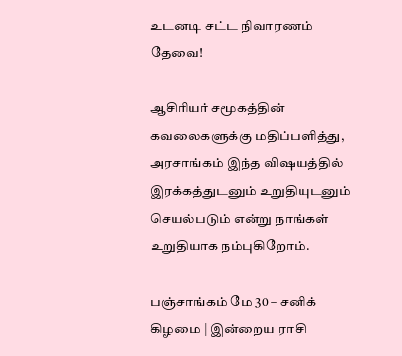உடனடி சட்ட நிவாரணம் தேவை!

ஆசிரியர் சமூகத்தின் கவலைகளுக்கு மதிப்பளித்து, அரசாங்கம் இந்த விஷயத்தில் இரக்கத்துடனும் உறுதியுடனும் செயல்படும் என்று நாங்கள் உறுதியாக நம்புகிறோம்.

பஞ்சாங்கம் மே 30 – சனிக் கிழமை | இன்றைய ராசி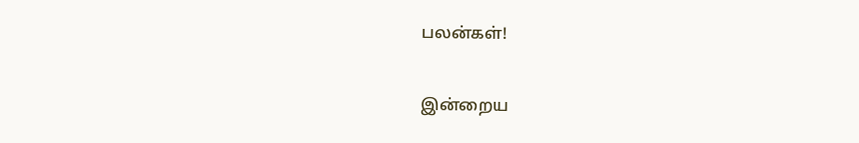பலன்கள்!

இன்றைய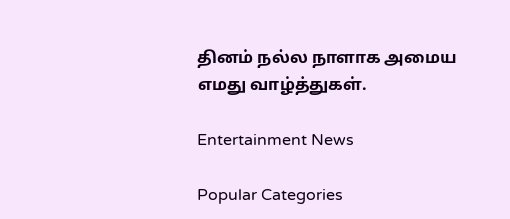தினம் நல்ல நாளாக அமைய எமது வாழ்த்துகள்.

Entertainment News

Popular Categories